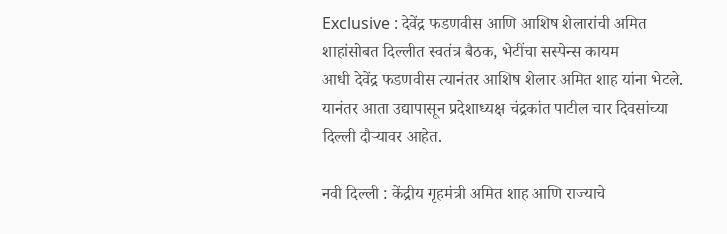Exclusive : देवेंद्र फडणवीस आणि आशिष शेलारांची अमित शाहांसोबत दिल्लीत स्वतंत्र बैठक, भेटींचा सस्पेन्स कायम
आधी देवेंद्र फडणवीस त्यानंतर आशिष शेलार अमित शाह यांना भेटले. यानंतर आता उद्यापासून प्रदेशाध्यक्ष चंद्रकांत पाटील चार दिवसांच्या दिल्ली दौऱ्यावर आहेत.

नवी दिल्ली : केंद्रीय गृहमंत्री अमित शाह आणि राज्याचे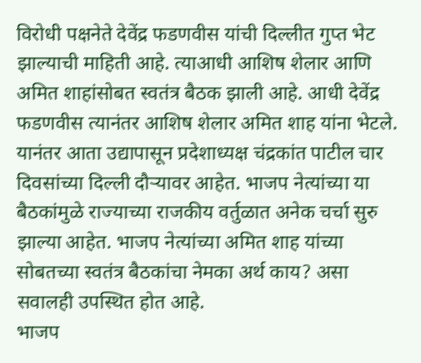विरोधी पक्षनेते देवेंद्र फडणवीस यांची दिल्लीत गुप्त भेट झाल्याची माहिती आहे. त्याआधी आशिष शेलार आणि अमित शाहांसोबत स्वतंत्र बैठक झाली आहे. आधी देवेंद्र फडणवीस त्यानंतर आशिष शेलार अमित शाह यांना भेटले. यानंतर आता उद्यापासून प्रदेशाध्यक्ष चंद्रकांत पाटील चार दिवसांच्या दिल्ली दौऱ्यावर आहेत. भाजप नेत्यांच्या या बैठकांमुळे राज्याच्या राजकीय वर्तुळात अनेक चर्चा सुरु झाल्या आहेत. भाजप नेत्यांच्या अमित शाह यांच्या सोबतच्या स्वतंत्र बैठकांचा नेमका अर्थ काय? असा सवालही उपस्थित होत आहे.
भाजप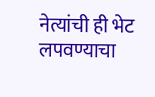नेत्यांची ही भेट लपवण्याचा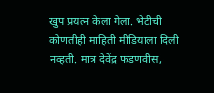खुप प्रयत्न केला गेला. भेटीची कोणतीही माहिती मीडियाला दिली नव्हती. मात्र देवेंद्र फडणवीस,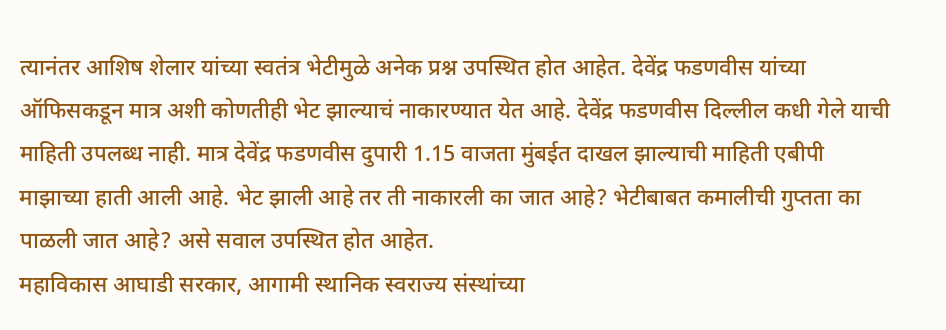त्यानंतर आशिष शेलार यांच्या स्वतंत्र भेटीमुळे अनेक प्रश्न उपस्थित होत आहेत. देवेंद्र फडणवीस यांच्या ऑफिसकडून मात्र अशी कोणतीही भेट झाल्याचं नाकारण्यात येत आहे. देवेंद्र फडणवीस दिल्लील कधी गेले याची माहिती उपलब्ध नाही. मात्र देवेंद्र फडणवीस दुपारी 1.15 वाजता मुंबईत दाखल झाल्याची माहिती एबीपी माझाच्या हाती आली आहे. भेट झाली आहे तर ती नाकारली का जात आहे? भेटीबाबत कमालीची गुप्तता का पाळली जात आहे? असे सवाल उपस्थित होत आहेत.
महाविकास आघाडी सरकार, आगामी स्थानिक स्वराज्य संस्थांच्या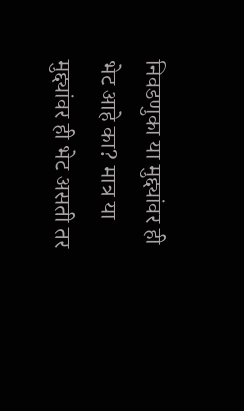निवडणुका या मुद्द्यांवर ही भेट आहे का? मात्र या मुद्द्यांवर ही भेट असती तर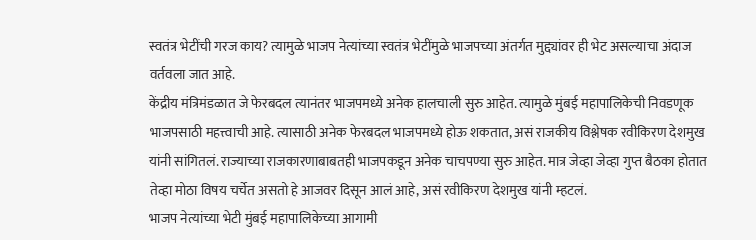स्वतंत्र भेटींची गरज काय? त्यामुळे भाजप नेत्यांच्या स्वतंत्र भेटींमुळे भाजपच्या अंतर्गत मुद्द्यांवर ही भेट असल्याचा अंदाज वर्तवला जात आहे.
केंद्रीय मंत्रिमंडळात जे फेरबदल त्यानंतर भाजपमध्ये अनेक हालचाली सुरु आहेत. त्यामुळे मुंबई महापालिकेची निवडणूक भाजपसाठी महत्त्वाची आहे. त्यासाठी अनेक फेरबदल भाजपमध्ये होऊ शकतात, असं राजकीय विश्लेषक रवीकिरण देशमुख यांनी सांगितलं. राज्याच्या राजकारणाबाबतही भाजपकडून अनेक चाचपण्या सुरु आहेत. मात्र जेव्हा जेव्हा गुप्त बैठका होतात तेव्हा मोठा विषय चर्चेत असतो हे आजवर दिसून आलं आहे, असं रवीकिरण देशमुख यांनी म्हटलं.
भाजप नेत्यांच्या भेटी मुंबई महापालिकेच्या आगामी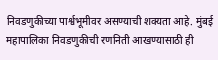निवडणुकीच्या पार्श्वभूमीवर असण्याची शक्यता आहे. मुंबई महापालिका निवडणुकीची रणनिती आखण्यासाठी ही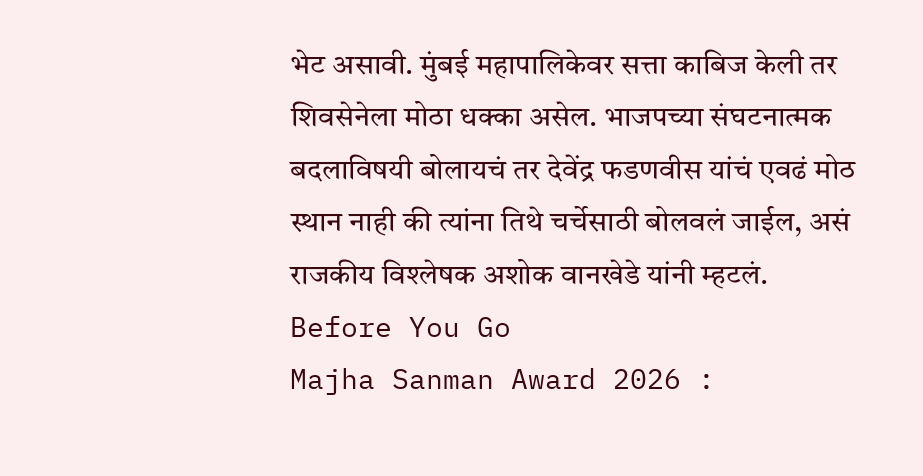भेट असावी. मुंबई महापालिकेवर सत्ता काबिज केली तर शिवसेनेला मोठा धक्का असेल. भाजपच्या संघटनात्मक बदलाविषयी बोलायचं तर देवेंद्र फडणवीस यांचं एवढं मोठ स्थान नाही की त्यांना तिथे चर्चेसाठी बोलवलं जाईल, असं राजकीय विश्लेषक अशोक वानखेडे यांनी म्हटलं.
Before You Go
Majha Sanman Award 2026 :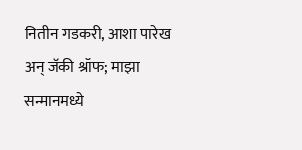नितीन गडकरी, आशा पारेख अन् जॅकी श्रॉफ; माझा सन्मानमध्ये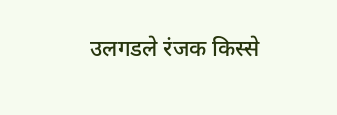उलगडले रंजक किस्से